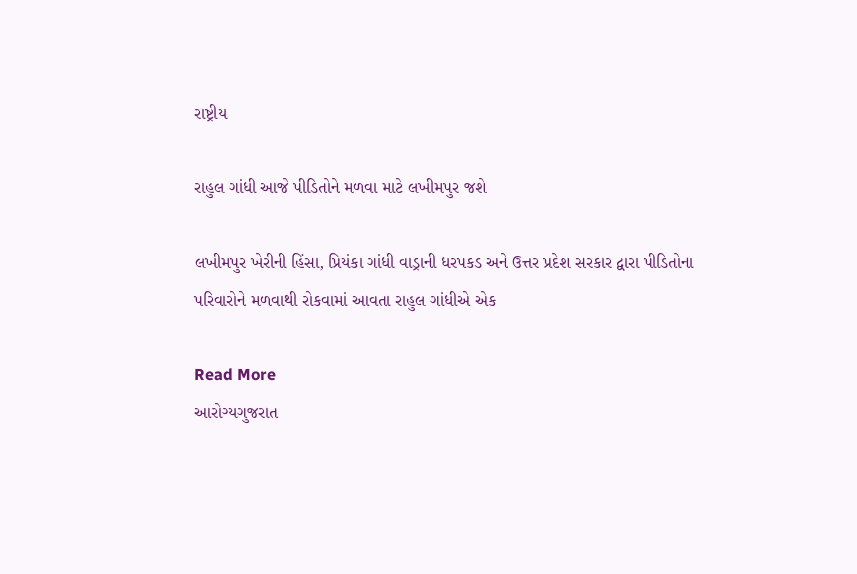રાષ્ટ્રીય

રાહુલ ગાંધી આજે પીડિતોને મળવા માટે લખીમપુર જશે

લખીમપુર ખેરીની હિંસા, પ્રિયંકા ગાંધી વાડ્રાની ધરપકડ અને ઉત્તર પ્રદેશ સરકાર દ્વારા પીડિતોના પરિવારોને મળવાથી રોકવામાં આવતા રાહુલ ગાંધીએ એક

Read More
આરોગ્યગુજરાત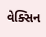વેક્સિન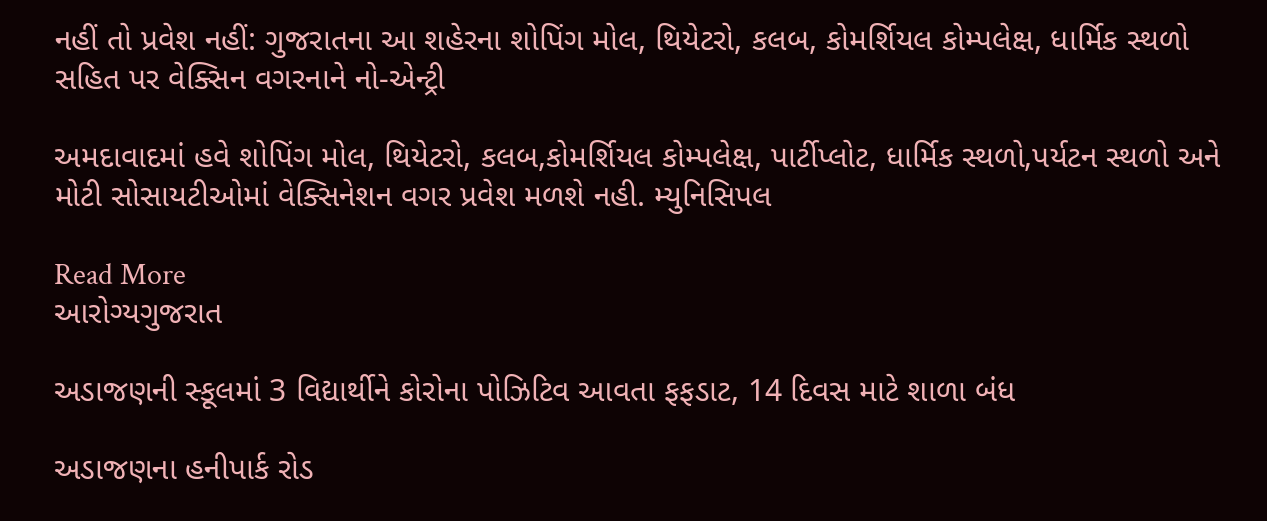નહીં તો પ્રવેશ નહીં: ગુજરાતના આ શહેરના શોપિંગ મોલ, થિયેટરો, કલબ, કોમર્શિયલ કોમ્પલેક્ષ, ધાર્મિક સ્થળો સહિત પર વેક્સિન વગરનાને નો-એન્ટ્રી

અમદાવાદમાં હવે શોપિંગ મોલ, થિયેટરો, કલબ,કોમર્શિયલ કોમ્પલેક્ષ, પાર્ટીપ્લોટ, ધાર્મિક સ્થળો,પર્યટન સ્થળો અને મોટી સોસાયટીઓમાં વેક્સિનેશન વગર પ્રવેશ મળશે નહી. મ્યુનિસિપલ

Read More
આરોગ્યગુજરાત

અડાજણની સ્કૂલમાં 3 વિદ્યાર્થીને કોરોના પોઝિટિવ આવતા ફફડાટ, 14 દિવસ માટે શાળા બંધ

અડાજણના હનીપાર્ક રોડ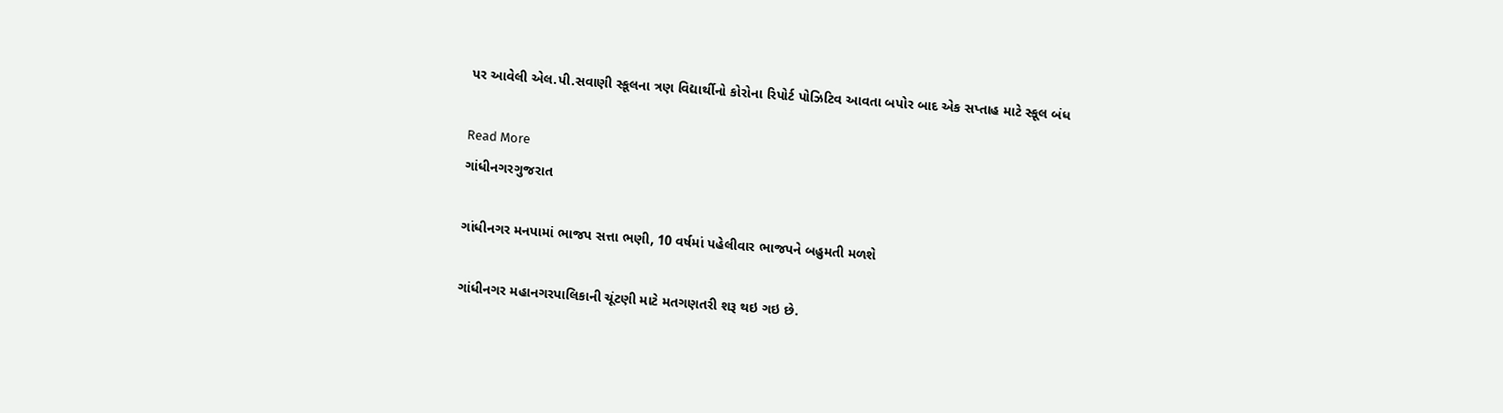પર આવેલી એલ.પી.સવાણી સ્કૂલના ત્રણ વિદ્યાર્થીનો કોરોના રિપોર્ટ પોઝિટિવ આવતા બપોર બાદ એક સપ્તાહ માટે સ્કૂલ બંધ

Read More
ગાંધીનગરગુજરાત

ગાંધીનગર મનપામાં ભાજપ સત્તા ભણી, 10 વર્ષમાં પહેલીવાર ભાજપને બહુમતી મળશે

ગાંધીનગર મહાનગરપાલિકાની ચૂંટણી માટે મતગણતરી શરૂ થઇ ગઇ છે.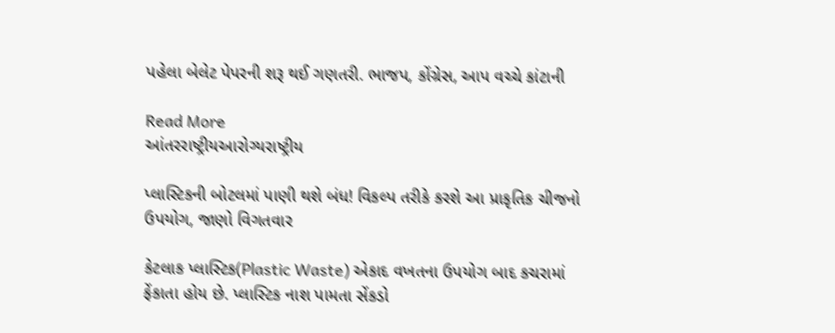પહેલા બેલેટ પેપરની શરૂ થઈ ગણતરી. ભાજપ, કોંગ્રેસ, આપ વચ્ચે કાંટાની

Read More
આંતરરાષ્ટ્રીયઆરોગ્યરાષ્ટ્રીય

પ્લાસ્ટિકની બોટલમાં પાણી થશે બંધ! વિકલ્પ તરીકે કરશે આ પ્રાકૃતિક ચીજનો ઉપયોગ, જાણો વિગતવાર

કેટલાક પ્લાસ્ટિક(Plastic Waste) એકાદ વખતના ઉપયોગ બાદ કચરામાં ફેંકાતા હોય છે. પ્લાસ્ટિક નાશ પામતા સેંકડો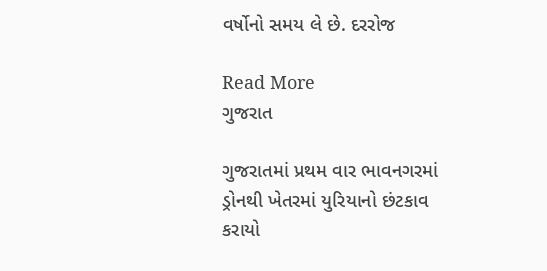વર્ષોનો સમય લે છે. દરરોજ

Read More
ગુજરાત

ગુજરાતમાં પ્રથમ વાર ભાવનગરમાં ડ્રોનથી ખેતરમાં યુરિયાનો છંટકાવ કરાયો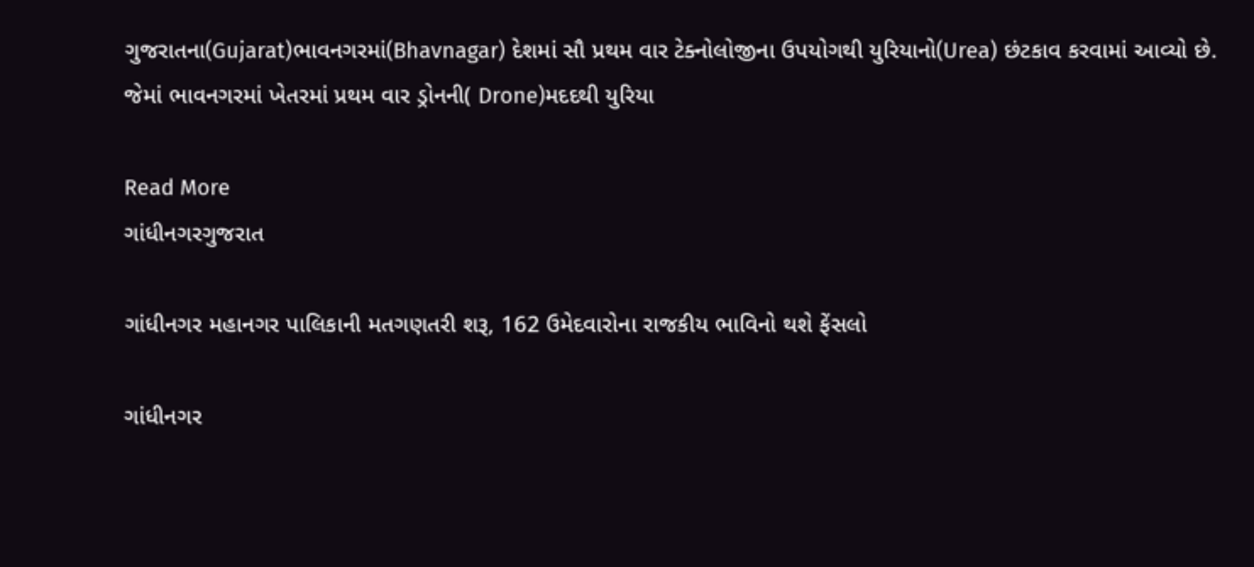ગુજરાતના(Gujarat)ભાવનગરમાં(Bhavnagar) દેશમાં સૌ પ્રથમ વાર ટેક્નોલોજીના ઉપયોગથી યુરિયાનો(Urea) છંટકાવ કરવામાં આવ્યો છે. જેમાં ભાવનગરમાં ખેતરમાં પ્રથમ વાર ડ્રોનની( Drone)મદદથી યુરિયા

Read More
ગાંધીનગરગુજરાત

ગાંધીનગર મહાનગર પાલિકાની મતગણતરી શરૂ, 162 ઉમેદવારોના રાજકીય ભાવિનો થશે ફેંસલો

ગાંધીનગર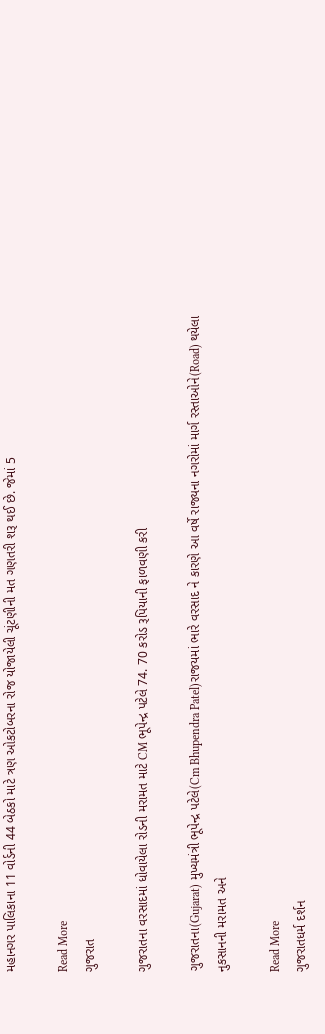મહાનગર પાલિકાના 11 વોર્ડની 44 બેઠકો માટે ત્રણ ઓકટોબરના રોજ યોજાયેલી ચૂંટણીની મત ગણતરી શરૂ થઈ છે. જેમાં 5

Read More
ગુજરાત

ગુજરાતના વરસાદમાં ધોવાયેલા રોડની મરામત માટે CM ભૂપેન્દ્ર પટેલે 74. 70 કરોડ રૂપિયાની ફાળવણી કરી

ગુજરાતના(Gujarat) મુખ્યમંત્રી ભૂપેન્દ્ર પટેલે(Cm Bhupendra Patel)રાજયમાં ભારે વરસાદ ને કારણે આ વર્ષે રાજ્યના નગરોમાં માર્ગ રસ્તાઓને(Road) થયેલા નુકસાનની મરામત અને

Read More
ગુજરાતધર્મ દર્શન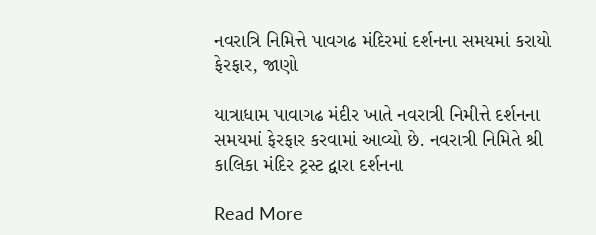નવરાત્રિ નિમિત્તે પાવગઢ મંદિરમાં દર્શનના સમયમાં કરાયો ફેરફાર, જાણો

યાત્રાધામ પાવાગઢ મંદીર ખાતે નવરાત્રી નિમીત્તે દર્શનના સમયમાં ફેરફાર કરવામાં આવ્યો છે. નવરાત્રી નિમિતે શ્રી કાલિકા મંદિર ટ્રસ્ટ દ્વારા દર્શનના

Read More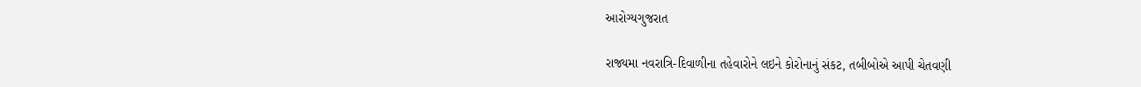આરોગ્યગુજરાત

રાજ્યમા નવરાત્રિ-દિવાળીના તહેવારોને લઇને કોરોનાનું સંકટ, તબીબોએ આપી ચેતવણી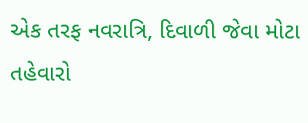એક તરફ નવરાત્રિ, દિવાળી જેવા મોટા તહેવારો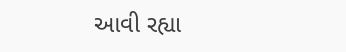આવી રહ્યા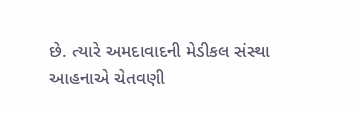છે. ત્યારે અમદાવાદની મેડીકલ સંસ્થા આહનાએ ચેતવણી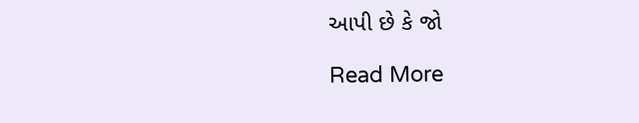આપી છે કે જો

Read More